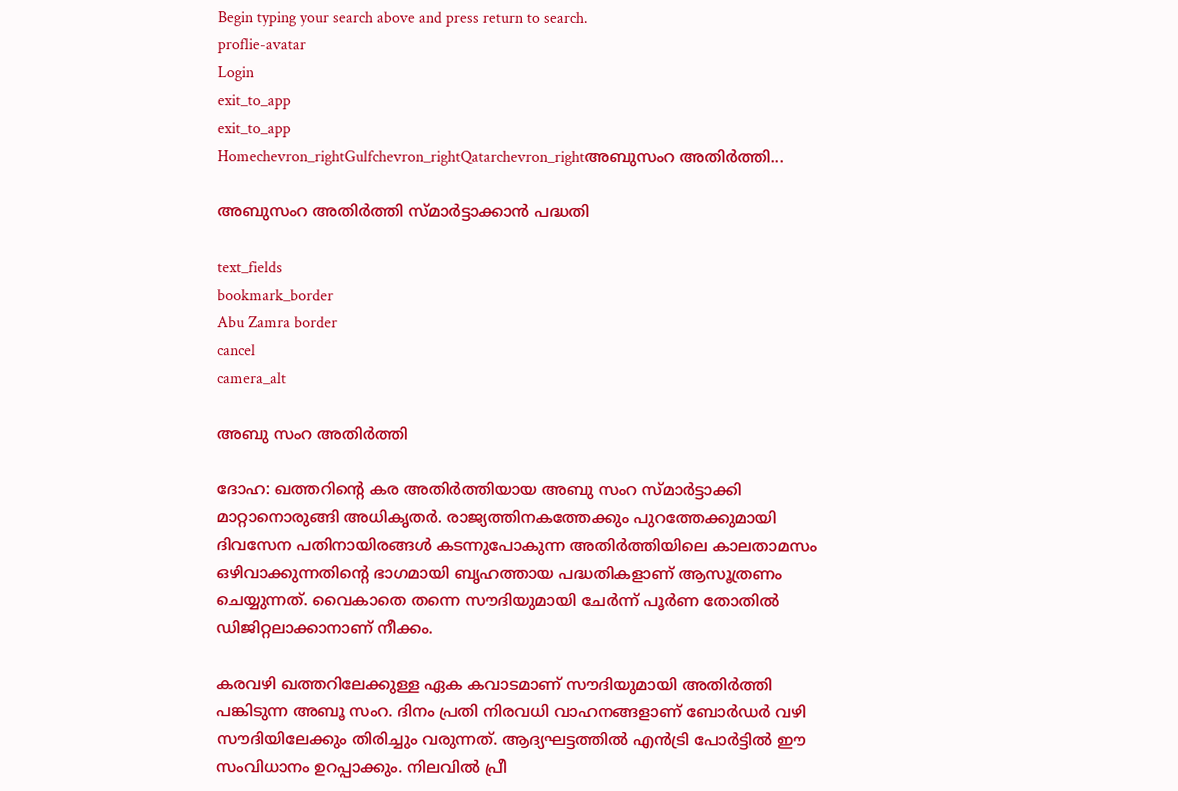Begin typing your search above and press return to search.
proflie-avatar
Login
exit_to_app
exit_to_app
Homechevron_rightGulfchevron_rightQatarchevron_rightഅബുസംറ അതിർത്തി...

അബുസംറ അതിർത്തി സ്മാർട്ടാക്കാൻ പദ്ധതി

text_fields
bookmark_border
Abu Zamra border
cancel
camera_alt

അബു സംറ അതിർത്തി

ദോഹ: ഖത്തറിന്റെ കര അതിർത്തിയായ അബു സംറ സ്മാർട്ടാക്കി മാറ്റാനൊരുങ്ങി അധികൃതർ. രാജ്യത്തിനകത്തേക്കും പുറത്തേക്കുമായി ദിവസേന പതിനായിരങ്ങൾ കടന്നുപോകുന്ന അതിർത്തിയിലെ കാലതാമസം ഒഴിവാക്കുന്നതിന്റെ ഭാഗമായി ബൃഹത്തായ പദ്ധതികളാണ് ആസൂത്രണം ചെയ്യുന്നത്. വൈകാതെ തന്നെ സൗദിയുമായി ചേര്‍ന്ന് പൂര്‍ണ തോതില്‍ ഡിജിറ്റലാക്കാനാണ് നീക്കം.

കരവഴി ഖത്തറിലേക്കുള്ള ഏക കവാടമാണ് സൗദിയുമായി അതിര്‍ത്തി പങ്കിടുന്ന അബൂ സംറ. ദിനം പ്രതി നിരവധി വാഹനങ്ങളാണ് ബോര്‍ഡര്‍ വഴി സൗദിയിലേക്കും തിരിച്ചും വരുന്നത്. ആദ്യഘട്ടത്തില്‍ എന്‍ട്രി പോര്‍ട്ടില്‍ ഈ സംവിധാനം ഉറപ്പാക്കും. നിലവില്‍ പ്രീ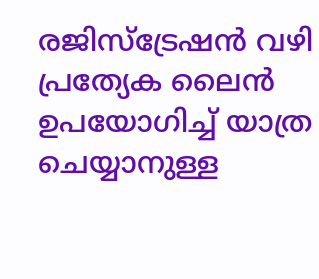രജിസ്ട്രേഷന്‍ വഴി പ്രത്യേക ലൈന്‍ ഉപയോഗിച്ച് യാത്ര ചെയ്യാനുള്ള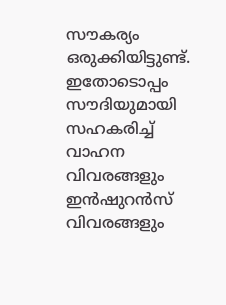സൗകര്യം ഒരുക്കിയിട്ടുണ്ട്. ഇതോടൊപ്പം സൗദിയുമായി സഹകരിച്ച് വാഹന വിവരങ്ങളും ഇന്‍ഷുറന്‍സ് വിവരങ്ങളും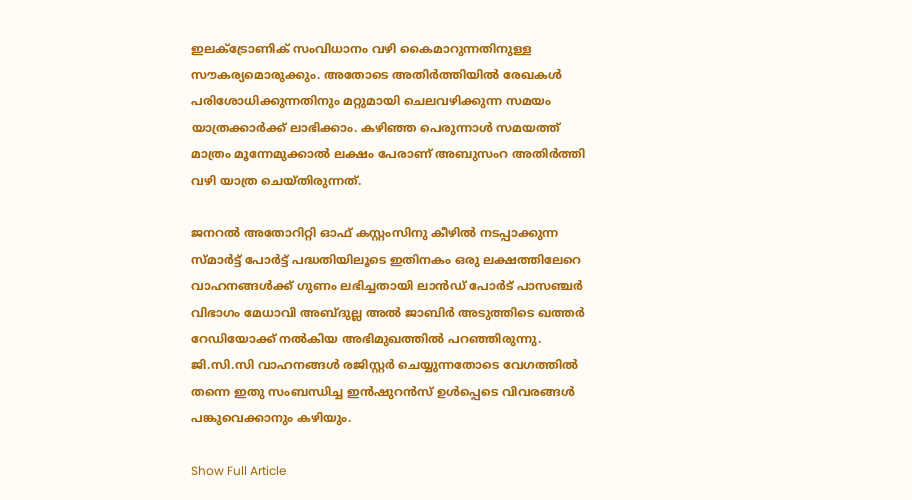ഇലക്ട്രോണിക് സംവിധാനം വഴി കൈമാറുന്നതിനുള്ള സൗകര്യമൊരുക്കും. അതോടെ അതിര്‍ത്തിയില്‍ രേഖകള്‍ പരിശോധിക്കുന്നതിനും മറ്റുമായി ചെലവഴിക്കുന്ന സമയം യാത്രക്കാര്‍ക്ക് ലാഭിക്കാം. കഴിഞ്ഞ പെരുന്നാള്‍ സമയത്ത് മാത്രം മൂന്നേമുക്കാല്‍ ലക്ഷം പേരാണ് അബുസംറ അതിര്‍ത്തി വഴി യാത്ര ചെയ്തിരുന്നത്.

ജനറൽ അതോറിറ്റി ഓഫ് കസ്റ്റംസിനു കീഴിൽ നടപ്പാക്കുന്ന സ്മാർട്ട് പോർട്ട് പദ്ധതിയിലൂടെ ഇതിനകം ഒരു ലക്ഷത്തിലേറെ വാഹനങ്ങൾക്ക് ഗുണം ലഭിച്ചതായി ലാൻഡ് പോർട് പാസഞ്ചർ വിഭാഗം മേധാവി അബ്ദുല്ല അൽ ജാബിർ അടുത്തിടെ ഖത്തർ റേഡിയോക്ക് നൽകിയ അഭിമുഖത്തിൽ പറഞ്ഞിരുന്നു. ജി.സി.സി വാഹനങ്ങൾ രജിസ്റ്റർ ചെയ്യുന്നതോടെ വേഗത്തിൽ തന്നെ ഇതു സംബന്ധിച്ച ഇൻഷുറൻസ് ഉൾപ്പെടെ വിവരങ്ങൾ പങ്കുവെക്കാനും കഴിയും.

Show Full Article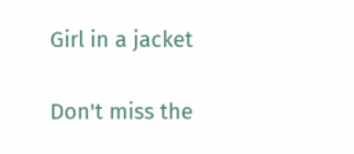Girl in a jacket

Don't miss the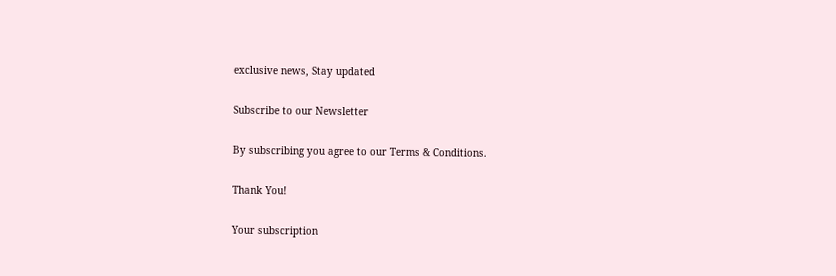exclusive news, Stay updated

Subscribe to our Newsletter

By subscribing you agree to our Terms & Conditions.

Thank You!

Your subscription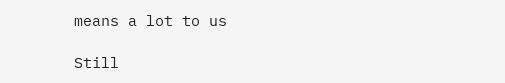means a lot to us

Still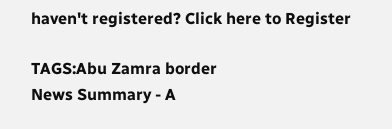haven't registered? Click here to Register

TAGS:Abu Zamra border
News Summary - A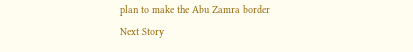plan to make the Abu Zamra border
Next Story